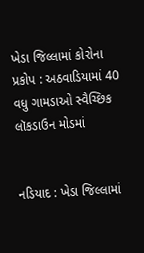ખેડા જિલ્લામાં કોરોના પ્રકોપ : અઠવાડિયામાં 40 વધુ ગામડાઓ સ્વૈચ્છિક લૉકડાઉન મોડમાં


નડિયાદ : ખેડા જિલ્લામાં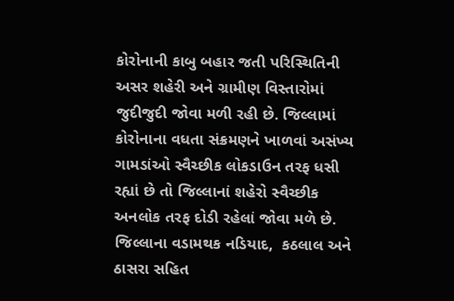કોરોનાની કાબુ બહાર જતી પરિસ્થિતિની અસર શહેરી અને ગ્રામીણ વિસ્તારોમાં જુદીજુદી જોવા મળી રહી છે. જિલ્લામાં કોરોનાના વધતા સંક્રમણને ખાળવાં અસંખ્ય ગામડાંઓ સ્વૈચ્છીક લોકડાઉન તરફ ધસી રહ્યાં છે તો જિલ્લાનાં શહેરો સ્વૈચ્છીક અનલોક તરફ દોડી રહેલાં જોવા મળે છે. જિલ્લાના વડામથક નડિયાદ,  કઠલાલ અને ઠાસરા સહિત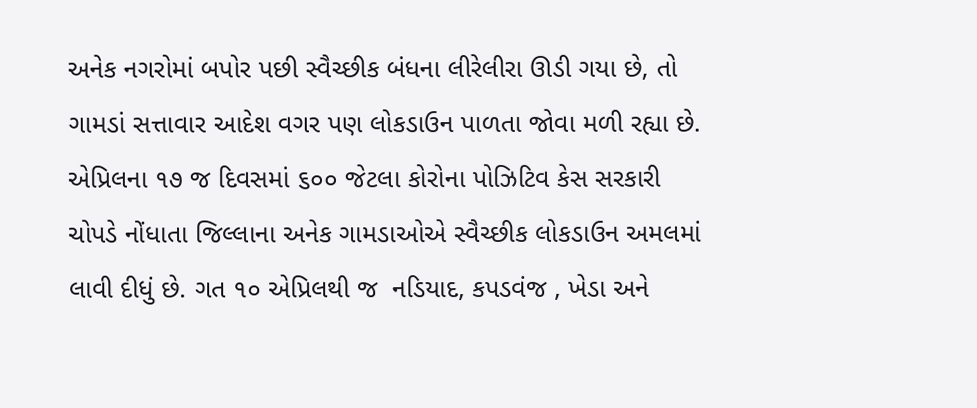અનેક નગરોમાં બપોર પછી સ્વૈચ્છીક બંધના લીરેલીરા ઊડી ગયા છે, તો ગામડાં સત્તાવાર આદેશ વગર પણ લોકડાઉન પાળતા જોવા મળી રહ્યા છે. એપ્રિલના ૧૭ જ દિવસમાં ૬૦૦ જેટલા કોરોના પોઝિટિવ કેસ સરકારી ચોપડે નોંધાતા જિલ્લાના અનેક ગામડાઓએ સ્વૈચ્છીક લોકડાઉન અમલમાં લાવી દીધું છે. ગત ૧૦ એપ્રિલથી જ  નડિયાદ, કપડવંજ , ખેડા અને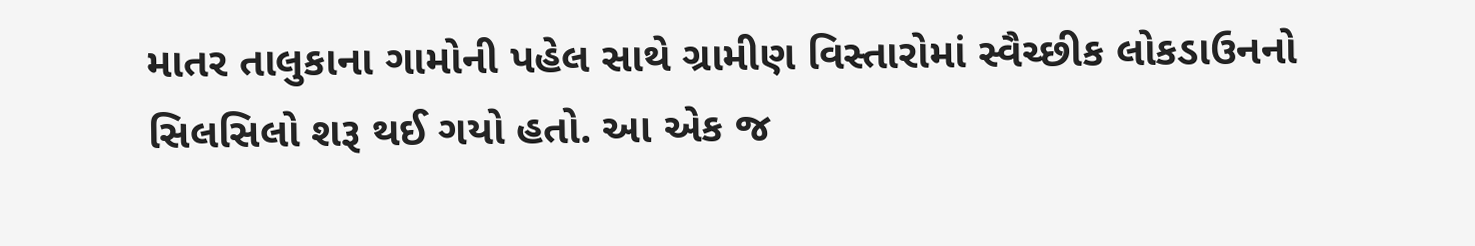માતર તાલુકાના ગામોની પહેલ સાથે ગ્રામીણ વિસ્તારોમાં સ્વૈચ્છીક લોકડાઉનનો સિલસિલો શરૂ થઈ ગયો હતો. આ એક જ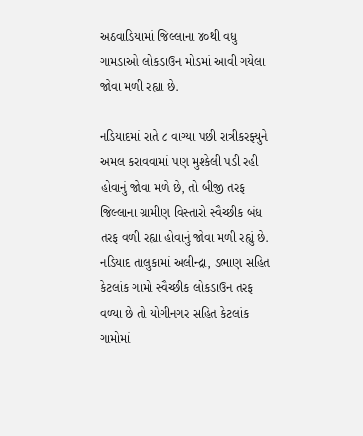અઠવાડિયામાં જિલ્લાના ૪૦થી વધુ ગામડાઓ લોકડાઉન મોડમાં આવી ગયેલા જોવા મળી રહ્યા છે.

નડિયાદમાં રાતે ૮ વાગ્યા પછી રાત્રીકરફ્યુને અમલ કરાવવામાં પણ મુશ્કેલી પડી રહી હોવાનું જોવા મળે છે, તો બીજી તરફ જિલ્લાના ગ્રામીણ વિસ્તારો સ્વૈચ્છીક બંધ તરફ વળી રહ્યા હોવાનું જોવા મળી રહ્યું છે.  નડિયાદ તાલુકામાં અલીન્દ્રા, ડભાણ સહિત કેટલાંક ગામો સ્વૈચ્છીક લોકડાઉન તરફ વળ્યા છે તો યોગીનગર સહિત કેટલાંક ગામોમાં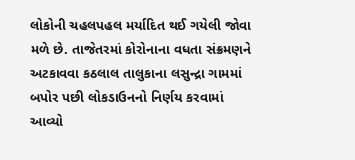લોકોની ચહલપહલ મર્યાદિત થઈ ગયેલી જોવા મળે છે. તાજેતરમાં કોરોનાના વધતા સંક્રમણને અટકાવવા કઠલાલ તાલુકાના લસુન્દ્રા ગામમાં બપોર પછી લોકડાઉનનો નિર્ણય કરવામાં આવ્યો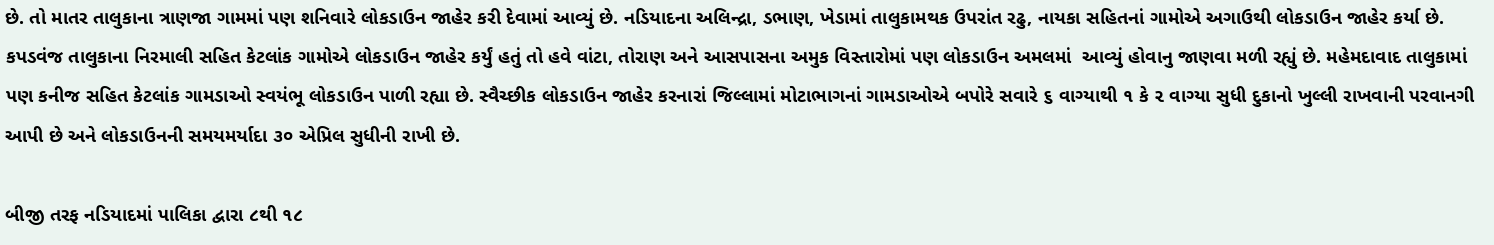છે. તો માતર તાલુકાના ત્રાણજા ગામમાં પણ શનિવારે લોકડાઉન જાહેર કરી દેવામાં આવ્યું છે. નડિયાદના અલિન્દ્રા, ડભાણ, ખેડામાં તાલુકામથક ઉપરાંત રઢુ, નાયકા સહિતનાં ગામોએ અગાઉથી લોકડાઉન જાહેર કર્યા છે. કપડવંજ તાલુકાના નિરમાલી સહિત કેટલાંક ગામોએ લોકડાઉન જાહેર કર્યું હતું તો હવે વાંટા, તોરાણ અને આસપાસના અમુક વિસ્તારોમાં પણ લોકડાઉન અમલમાં  આવ્યું હોવાનુ જાણવા મળી રહ્યું છે. મહેમદાવાદ તાલુકામાં પણ કનીજ સહિત કેટલાંક ગામડાઓ સ્વયંભૂ લોકડાઉન પાળી રહ્યા છે. સ્વૈચ્છીક લોકડાઉન જાહેર કરનારાં જિલ્લામાં મોટાભાગનાં ગામડાઓએ બપોરે સવારે ૬ વાગ્યાથી ૧ કે ૨ વાગ્યા સુધી દુકાનો ખુલ્લી રાખવાની પરવાનગી આપી છે અને લોકડાઉનની સમયમર્યાદા ૩૦ એપ્રિલ સુધીની રાખી છે.

બીજી તરફ નડિયાદમાં પાલિકા દ્વારા ૮થી ૧૮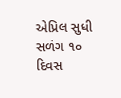એપ્રિલ સુધી સળંગ ૧૦ દિવસ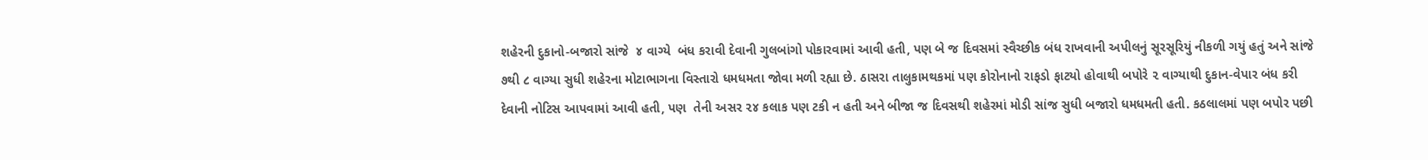શહેરની દુકાનો-બજારો સાંજે  ૪ વાગ્યે  બંધ કરાવી દેવાની ગુલબાંગો પોકારવામાં આવી હતી, પણ બે જ દિવસમાં સ્વૈચ્છીક બંધ રાખવાની અપીલનું સૂરસૂરિયું નીકળી ગયું હતું અને સાંજે ૭થી ૮ વાગ્યા સુધી શહેરના મોટાભાગના વિસ્તારો ધમધમતા જોવા મળી રહ્યા છે. ઠાસરા તાલુકામથકમાં પણ કોરોનાનો રાફડો ફાટયો હોવાથી બપોરે ૨ વાગ્યાથી દુકાન-વેપાર બંધ કરી દેવાની નોટિસ આપવામાં આવી હતી, પણ  તેની અસર ૨૪ કલાક પણ ટકી ન હતી અને બીજા જ દિવસથી શહેરમાં મોડી સાંજ સુધી બજારો ધમધમતી હતી. કઠલાલમાં પણ બપોર પછી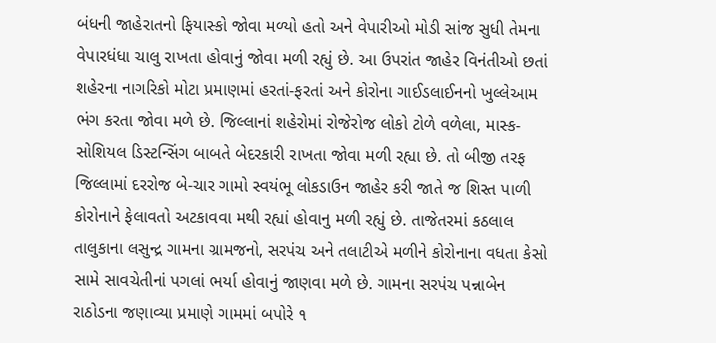બંધની જાહેરાતનો ફિયાસ્કો જોવા મળ્યો હતો અને વેપારીઓ મોડી સાંજ સુધી તેમના વેપારધંધા ચાલુ રાખતા હોવાનું જોવા મળી રહ્યું છે. આ ઉપરાંત જાહેર વિનંતીઓ છતાં શહેરના નાગરિકો મોટા પ્રમાણમાં હરતાં-ફરતાં અને કોરોના ગાઈડલાઈનનો ખુલ્લેઆમ ભંગ કરતા જોવા મળે છે. જિલ્લાનાં શહેરોમાં રોજેરોજ લોકો ટોળે વળેલા, માસ્ક-સોશિયલ ડિસ્ટન્સિંગ બાબતે બેદરકારી રાખતા જોવા મળી રહ્યા છે. તો બીજી તરફ જિલ્લામાં દરરોજ બે-ચાર ગામો સ્વયંભૂ લોકડાઉન જાહેર કરી જાતે જ શિસ્ત પાળી કોરોનાને ફેલાવતો અટકાવવા મથી રહ્યાં હોવાનુ મળી રહ્યું છે. તાજેતરમાં કઠલાલ તાલુકાના લસુન્દ્ર ગામના ગ્રામજનો, સરપંચ અને તલાટીએ મળીને કોરોનાના વધતા કેસો સામે સાવચેતીનાં પગલાં ભર્યા હોવાનું જાણવા મળે છે. ગામના સરપંચ પન્નાબેન રાઠોડના જણાવ્યા પ્રમાણે ગામમાં બપોરે ૧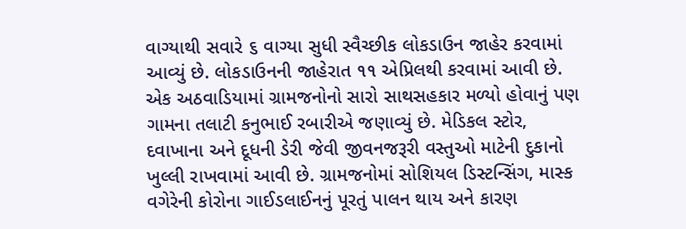વાગ્યાથી સવારે ૬ વાગ્યા સુધી સ્વૈચ્છીક લોકડાઉન જાહેર કરવામાં આવ્યું છે. લોકડાઉનની જાહેરાત ૧૧ એપ્રિલથી કરવામાં આવી છે. એક અઠવાડિયામાં ગ્રામજનોનો સારો સાથસહકાર મળ્યો હોવાનું પણ ગામના તલાટી કનુભાઈ રબારીએ જણાવ્યું છે. મેડિકલ સ્ટોર, દવાખાના અને દૂધની ડેરી જેવી જીવનજરૂરી વસ્તુઓ માટેની દુકાનો ખુલ્લી રાખવામાં આવી છે. ગ્રામજનોમાં સોશિયલ ડિસ્ટન્સિંગ, માસ્ક વગેરેની કોરોના ગાઈડલાઈનનું પૂરતું પાલન થાય અને કારણ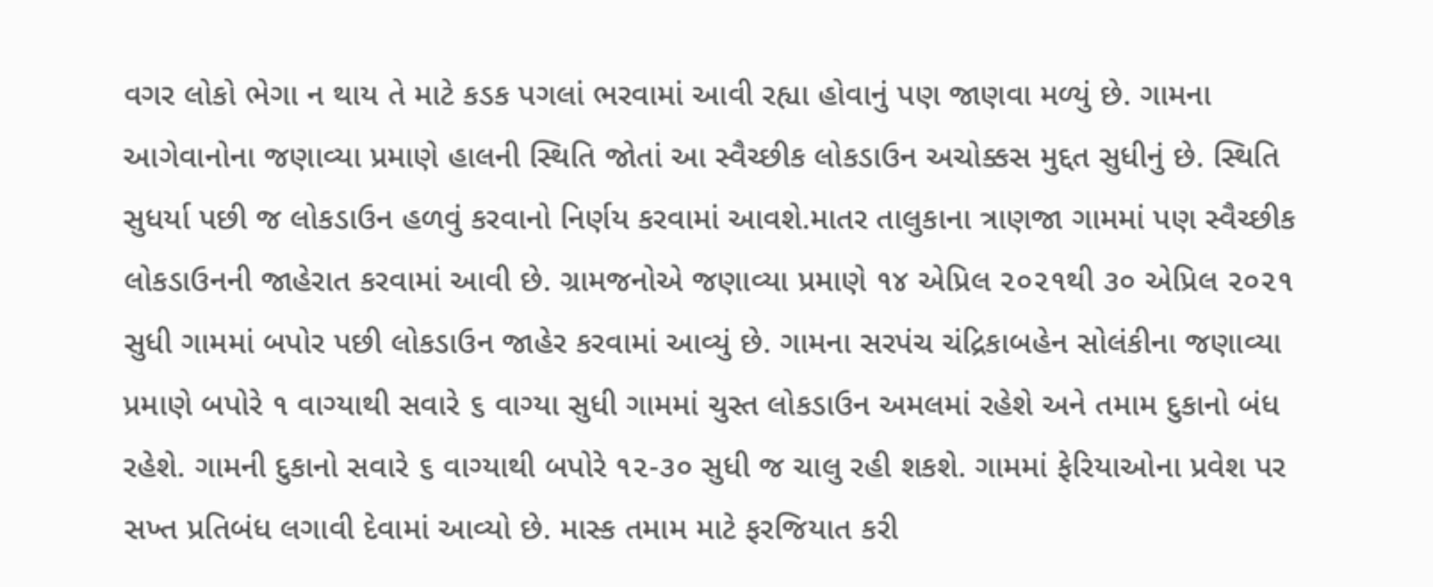વગર લોકો ભેગા ન થાય તે માટે કડક પગલાં ભરવામાં આવી રહ્યા હોવાનું પણ જાણવા મળ્યું છે. ગામના આગેવાનોના જણાવ્યા પ્રમાણે હાલની સ્થિતિ જોતાં આ સ્વૈચ્છીક લોકડાઉન અચોક્કસ મુદ્દત સુધીનું છે. સ્થિતિ સુધર્યા પછી જ લોકડાઉન હળવું કરવાનો નિર્ણય કરવામાં આવશે.માતર તાલુકાના ત્રાણજા ગામમાં પણ સ્વૈચ્છીક લોકડાઉનની જાહેરાત કરવામાં આવી છે. ગ્રામજનોએ જણાવ્યા પ્રમાણે ૧૪ એપ્રિલ ૨૦૨૧થી ૩૦ એપ્રિલ ૨૦૨૧ સુધી ગામમાં બપોર પછી લોકડાઉન જાહેર કરવામાં આવ્યું છે. ગામના સરપંચ ચંદ્રિકાબહેન સોલંકીના જણાવ્યા પ્રમાણે બપોરે ૧ વાગ્યાથી સવારે ૬ વાગ્યા સુધી ગામમાં ચુસ્ત લોકડાઉન અમલમાં રહેશે અને તમામ દુકાનો બંધ રહેશે. ગામની દુકાનો સવારે ૬ વાગ્યાથી બપોરે ૧૨-૩૦ સુધી જ ચાલુ રહી શકશે. ગામમાં ફેરિયાઓના પ્રવેશ પર સખ્ત પ્રતિબંધ લગાવી દેવામાં આવ્યો છે. માસ્ક તમામ માટે ફરજિયાત કરી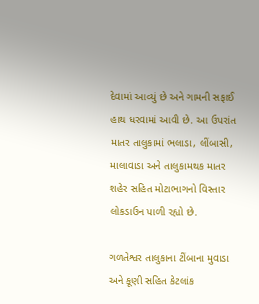દેવામાં આવ્યું છે અને ગામની સફાઈ હાથ ધરવામાં આવી છે. આ ઉપરાંત માતર તાલુકામાં ભલાડા, લીંબાસી, માલાવાડા અને તાલુકામથક માતર શહેર સહિત મોટાભાગનો વિસ્તાર લોકડાઉન પાળી રહ્યો છે.

ગળતેશ્વર તાલુકાના ટીંબાના મુવાડા અને કૂણી સહિત કેટલાંક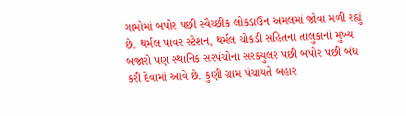ગામોમાં બપોર પછી સ્વૈચ્છીક લોકડાઉન અમલમાં જોવા મળી રહ્યું છે. થર્મલ પાવર સ્ટેશન, થર્મલ ચોકડી સહિતના તાલુકાનાં મુખ્ય બજારો પણ સ્થાનિક સરપંચોના સરક્યુલર પછી બપોર પછી બંધ કરી દેવામાં આવે છે. કુણી ગ્રામ પંચાયતે બહાર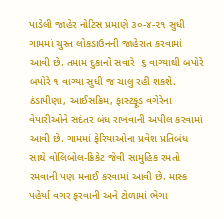પાડેલી જાહેર નોટિસ પ્રમાણે ૩૦-૪-૨૧ સુધી ગામમાં ચુસ્ત લોકડાઉનની જાહેરાત કરવામાં આવી છે. તમામ દુકાનો સવારે  ૬ વાગ્યાથી બપોરે બપોરે ૧ વાગ્યા સુધી જ ચાલુ રહી શકશે. ઠંડાપીણા, આઈસક્રિમ, ફાસ્ટફૂડ વગેરેના વેપારીઓને સદંતર બંધ રાખવાની અપીલ કરવામાં આવી છે. ગામમાં ફેરિયાઓના પ્રવેશ પ્રતિબંધ સાથે વોલિબોલ-ક્રિકેટ જેવી સામુહિક રમતો રમવાની પણ મનાઈ કરવામાં આવી છે. માસ્ક પહેર્યા વગર ફરવાની અને ટોળામાં ભેગા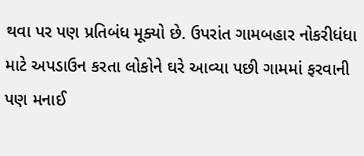થવા પર પણ પ્રતિબંધ મૂક્યો છે. ઉપરાંત ગામબહાર નોકરીધંધા માટે અપડાઉન કરતા લોકોને ઘરે આવ્યા પછી ગામમાં ફરવાની પણ મનાઈ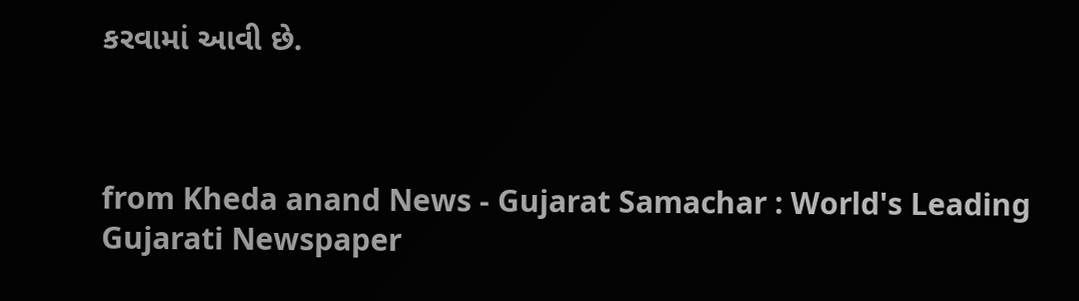કરવામાં આવી છે.



from Kheda anand News - Gujarat Samachar : World's Leading Gujarati Newspaper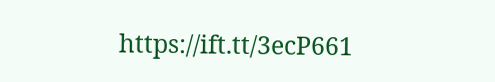https://ift.tt/3ecP661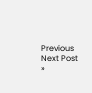Previous
Next Post »